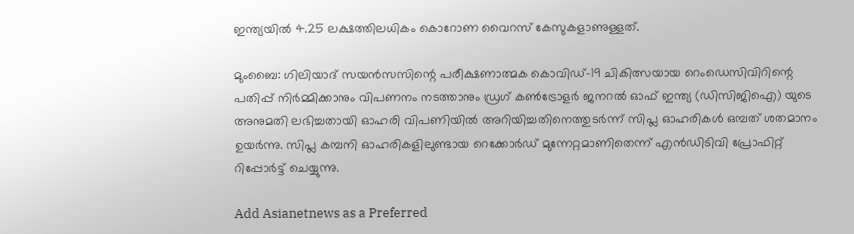ഇന്ത്യയിൽ 4.25 ലക്ഷത്തിലധികം കൊറോണ വൈറസ് കേസുകളാണുള്ളത്.

മുംബൈ: ഗിലിയാദ് സയൻസസിന്റെ പരീക്ഷണാത്മക കൊവിഡ്-19 ചികിത്സയായ റെംഡെസിവിറിന്റെ പതിപ്പ് നിർമ്മിക്കാനും വിപണനം നടത്താനും ഡ്രഗ് കൺട്രോളർ ജനറൽ ഓഫ് ഇന്ത്യ (ഡിസിജിഐ) യുടെ അനുമതി ലഭിച്ചതായി ഓഹരി വിപണിയിൽ അറിയിച്ചതിനെത്തുടർന്ന് സിപ്ല ഓഹരികൾ ഒമ്പത് ശതമാനം ഉയർന്നു. സിപ്ല കമ്പനി ഓഹരികളിലുണ്ടായ റെക്കോർഡ് മുന്നേറ്റമാണിതെന്ന് എൻഡിടിവി പ്രോഫിറ്റ് റിപ്പോർട്ട് ചെയ്യുന്നു.

Add Asianetnews as a Preferred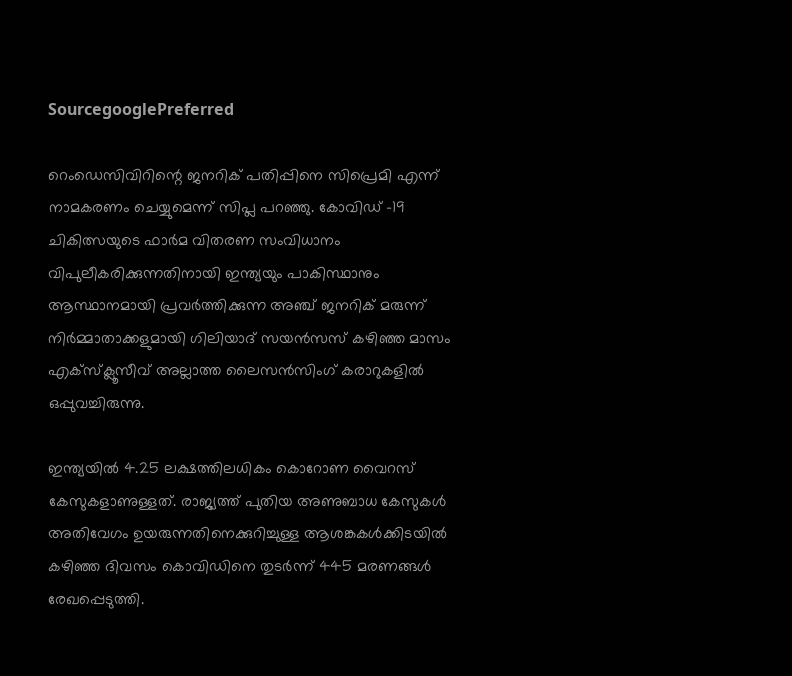SourcegooglePreferred

റെംഡെസിവിറിന്റെ ജനറിക് പതിപ്പിനെ സിപ്രെമി എന്ന് നാമകരണം ചെയ്യുമെന്ന് സിപ്ല പറഞ്ഞു. കോവിഡ് -19 ചികിത്സയുടെ ഫാർമ വിതരണ സംവിധാനം വിപുലീകരിക്കുന്നതിനായി ഇന്ത്യയും പാകിസ്ഥാനും ആസ്ഥാനമായി പ്രവർത്തിക്കുന്ന അഞ്ച് ജനറിക് മരുന്ന് നിർമ്മാതാക്കളുമായി ഗിലിയാദ് സയൻസസ് കഴിഞ്ഞ മാസം എക്‌സ്‌ക്ലൂസീവ് അല്ലാത്ത ലൈസൻസിംഗ് കരാറുകളിൽ ഒപ്പുവച്ചിരുന്നു.

ഇന്ത്യയിൽ 4.25 ലക്ഷത്തിലധികം കൊറോണ വൈറസ് കേസുകളാണുള്ളത്. രാജ്യത്ത് പുതിയ അണുബാധ കേസുകൾ അതിവേഗം ഉയരുന്നതിനെക്കുറിച്ചുള്ള ആശങ്കകൾക്കിടയിൽ കഴിഞ്ഞ ദിവസം കൊവിഡിനെ തുടർന്ന് 445 മരണങ്ങൾ രേഖപ്പെടുത്തി.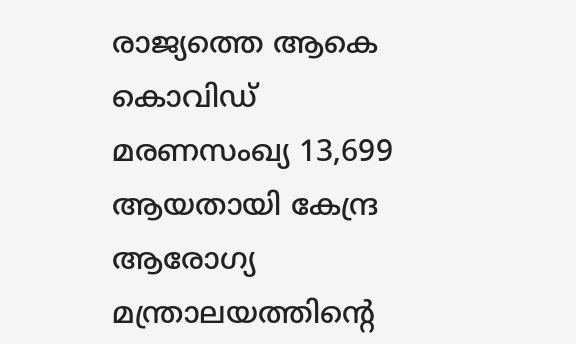രാജ്യത്തെ ആകെ കൊവിഡ് മരണസംഖ്യ 13,699 ആയതായി കേന്ദ്ര ആരോഗ്യ മന്ത്രാലയത്തിന്റെ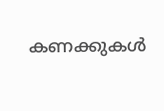കണക്കുകൾ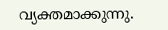വ്യക്തമാക്കുന്നു.